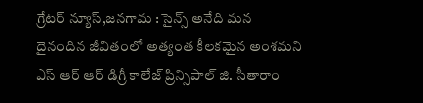గ్రేటర్ న్యూస్,జనగామ : సైన్స్ అనేది మన దైనందిన జీవితంలో అత్యంత కీలకమైన అంశమని ఎస్ ఆర్ ఆర్ డిగ్రీ కాలేజ్ ప్రిన్సిపాల్ జి. సీతారాం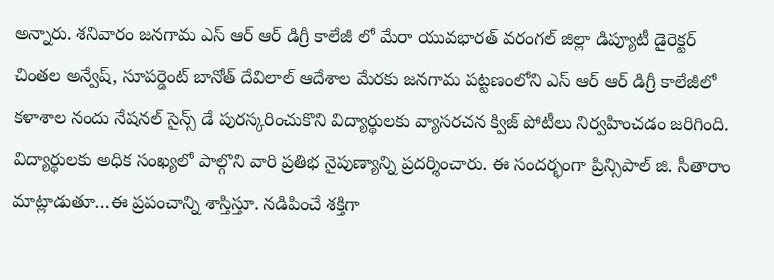అన్నారు. శనివారం జనగామ ఎస్ ఆర్ ఆర్ డిగ్రీ కాలేజీ లో మేరా యువభారత్ వరంగల్ జిల్లా డిప్యూటీ డైరెక్టర్ చింతల అన్వేష్, సూపర్డెంట్ బానోత్ దేవిలాల్ ఆదేశాల మేరకు జనగామ పట్టణంలోని ఎస్ ఆర్ ఆర్ డిగ్రీ కాలేజీలో కళాశాల నందు నేషనల్ సైన్స్ డే పురస్కరించుకొని విద్యార్థులకు వ్యాసరచన క్విజ్ పోటీలు నిర్వహించడం జరిగింది. విద్యార్థులకు అధిక సంఖ్యలో పాల్గొని వారి ప్రతిభ నైపుణ్యాన్ని ప్రదర్శించారు. ఈ సందర్భంగా ప్రిన్సిపాల్ జి. సీతారాం మాట్లాడుతూ…ఈ ప్రపంచాన్ని శాస్తిస్తూ. నడిపించే శక్తిగా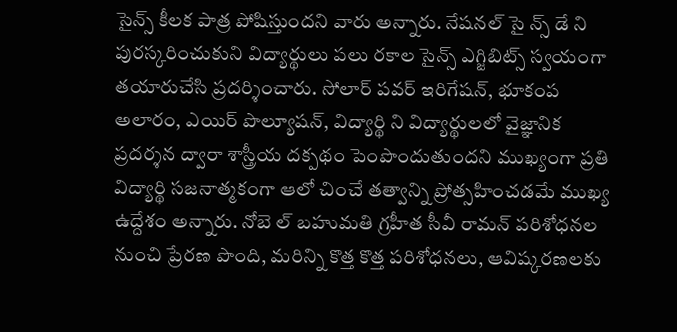సైన్స్ కీలక పాత్ర పోషిస్తుందని వారు అన్నారు. నేషనల్ సై న్స్ డే ని పురస్కరించుకుని విద్యార్థులు పలు రకాల సైన్స్ ఎగ్జిబిట్స్ స్వయంగా తయారుచేసి ప్రదర్శించారు. సోలార్ పవర్ ఇరిగేషన్, భూకంప అలారం, ఎయిర్ పొల్యూషన్, విద్యార్థి ని విద్యార్థులలో వైజ్ఞానిక ప్రదర్శన ద్వారా శాస్త్రీయ దక్పథం పెంపొందుతుందని ముఖ్యంగా ప్రతి విద్యార్థి సజనాత్మకంగా ఆలో చించే తత్వాన్ని ప్రోత్సహించడమే ముఖ్య ఉద్దేశం అన్నారు. నోబె ల్ బహుమతి గ్రహీత సీవీ రామన్ పరిశోధనల నుంచి ప్రేరణ పొంది, మరిన్ని కొత్త కొత్త పరిశోధనలు, ఆవిష్కరణలకు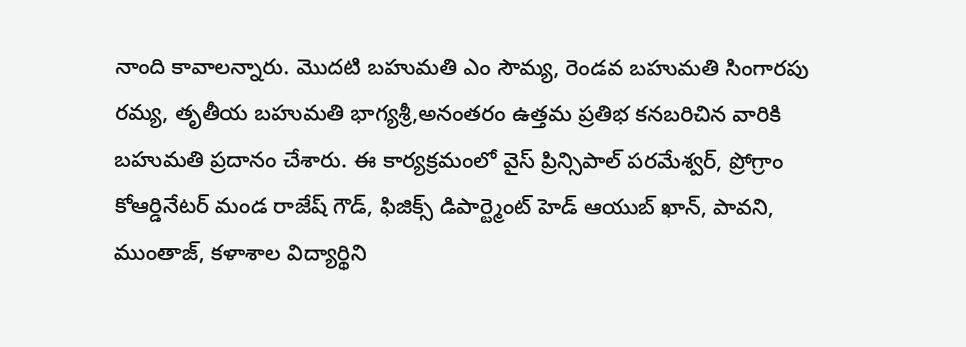నాంది కావాలన్నారు. మొదటి బహుమతి ఎం సౌమ్య, రెండవ బహుమతి సింగారపు రమ్య, తృతీయ బహుమతి భాగ్యశ్రీ,అనంతరం ఉత్తమ ప్రతిభ కనబరిచిన వారికి బహుమతి ప్రదానం చేశారు. ఈ కార్యక్రమంలో వైస్ ప్రిన్సిపాల్ పరమేశ్వర్, ప్రోగ్రాం కోఆర్డినేటర్ మండ రాజేష్ గౌడ్, ఫిజిక్స్ డిపార్ట్మెంట్ హెడ్ ఆయుబ్ ఖాన్, పావని, ముంతాజ్, కళాశాల విద్యార్థిని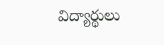విద్యార్థులు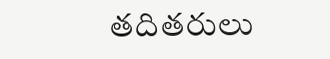తదితరులు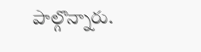పాల్గొన్నారు.